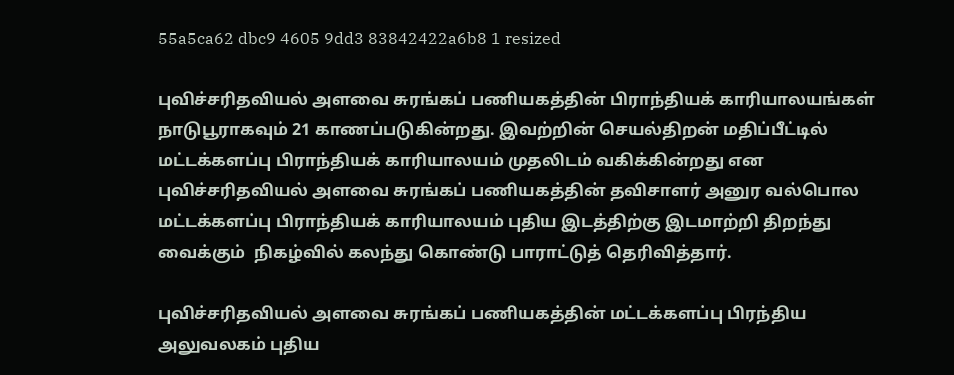55a5ca62 dbc9 4605 9dd3 83842422a6b8 1 resized

புவிச்சரிதவியல் அளவை சுரங்கப் பணியகத்தின் பிராந்தியக் காரியாலயங்கள் நாடுபூராகவும் 21 காணப்படுகின்றது. இவற்றின் செயல்திறன் மதிப்பீட்டில் மட்டக்களப்பு பிராந்தியக் காரியாலயம் முதலிடம் வகிக்கின்றது என புவிச்சரிதவியல் அளவை சுரங்கப் பணியகத்தின் தவிசாளர் அனுர வல்பொல மட்டக்களப்பு பிராந்தியக் காரியாலயம் புதிய இடத்திற்கு இடமாற்றி திறந்து வைக்கும்  நிகழ்வில் கலந்து கொண்டு பாராட்டுத் தெரிவித்தார்.

புவிச்சரிதவியல் அளவை சுரங்கப் பணியகத்தின் மட்டக்களப்பு பிரந்திய அலுவலகம் புதிய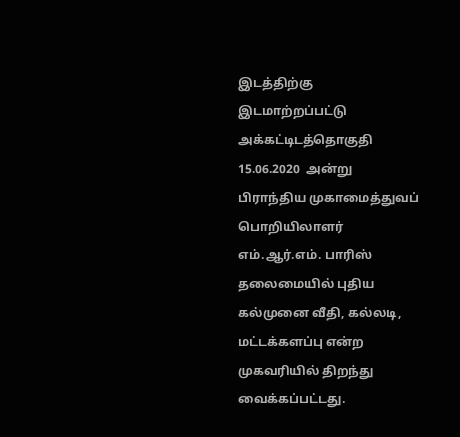இடத்திற்கு இடமாற்றப்பட்டு அக்கட்டிடத்தொகுதி 15.06.2020  அன்று பிராந்திய முகாமைத்துவப் பொறியிலாளர் எம்.ஆர்.எம். பாரிஸ் தலைமையில் புதிய கல்முனை வீதி, கல்லடி, மட்டக்களப்பு என்ற முகவரியில் திறந்து வைக்கப்பட்டது.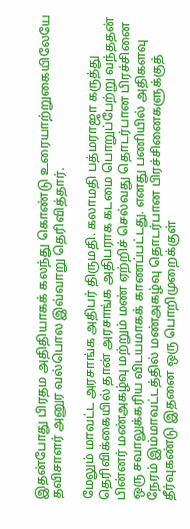இதன்போது பிரதம அதிதியாகக் கலந்து கொண்டு உரையாற்றுகையிலேயே தவிசாளர் அனுர வல்பொல இவ்வாறு தெரிவித்தார்.

மேலும் மாவட்ட அரசாங்க அதிபர் திருமதி. கலாமதி பத்மராஜா கருத்து தெரிவிக்கையில் தான் அரசாங்க அதிபராக கடமை பொறுப்பேற்று வந்ததன் பின்னர் மண்அகழ்வு மற்றும் மண் ஏற்றிச் செல்வது தொடர்பான பிரச்சினை ஒரு சவாலுக்கரிய விடயமாகக் காணப்பட்டது. எனது பணியில் அதிகளவு நேரம் இம்மாவட்டத்தில் மண்அகழ்வு தொடர்பான பிரச்சினைகளுக்குத் தீர்வுகண்டு இதனை ஒரு பொறிமுறைக்குள்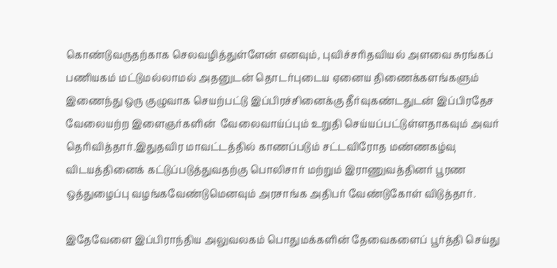கொண்டுவருதற்காக செலவழித்துள்ளேன் எனவும், புவிச்சரிதவியல் அளவை சுரங்கப் பணியகம் மட்டுமல்லாமல் அதனுடன் தொடர்புடைய ஏனைய திணைக்களங்களும் இணைந்து ஒரு குழுவாக செயற்பட்டு இப்பிரச்சினைக்கு தீர்வுகண்டதுடன் இப்பிரதேச வேலையற்ற இளைஞர்களின்  வேலைவாய்ப்பும் உறுதி செய்யப்பட்டுள்ளதாகவும் அவர் தெரிவித்தார்.இதுதவிர மாவட்டத்தில் காணப்படும் சட்டவிரோத மண்ணகழ்வு விடயத்தினைக் கட்டுப்படுத்துவதற்கு பொலிசார் மற்றும் இராணுவத்தினர் பூரண ஒத்துழைப்பு வழங்கவேண்டுமெனவும் அரசாங்க அதிபர் வேண்டுகோள் விடுத்தார்.

இதேவேளை இப்பிராந்திய அலுவலகம் பொதுமக்களின் தேவைகளைப் பூர்த்தி செய்து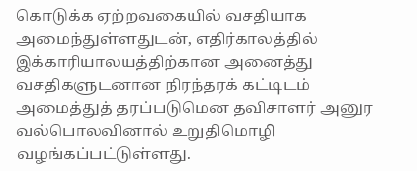கொடுக்க ஏற்றவகையில் வசதியாக அமைந்துள்ளதுடன், எதிர்காலத்தில் இக்காரியாலயத்திற்கான அனைத்து வசதிகளுடனான நிரந்தரக் கட்டிடம் அமைத்துத் தரப்படுமென தவிசாளர் அனுர வல்பொலவினால் உறுதிமொழி வழங்கப்பட்டுள்ளது.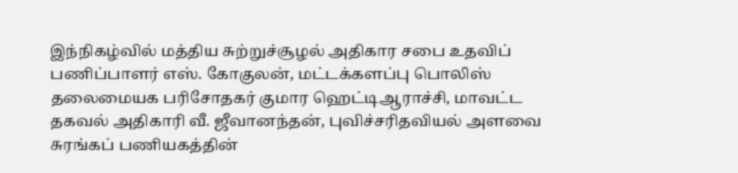இந்நிகழ்வில் மத்திய சுற்றுச்சூழல் அதிகார சபை உதவிப் பணிப்பாளர் எஸ். கோகுலன், மட்டக்களப்பு பொலிஸ் தலைமையக பரிசோதகர் குமார ஹெட்டிஆராச்சி, மாவட்ட தகவல் அதிகாரி வீ. ஜீவானந்தன், புவிச்சரிதவியல் அளவை சுரங்கப் பணியகத்தின்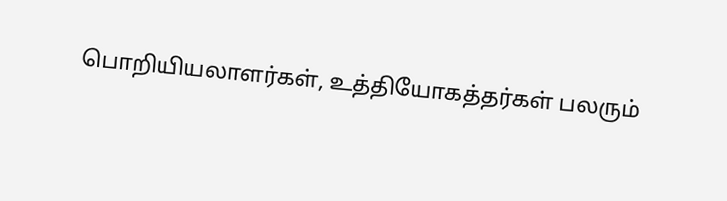பொறியியலாளர்கள், உத்தியோகத்தர்கள் பலரும்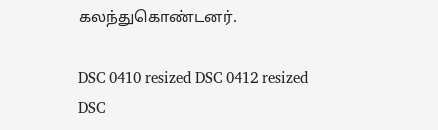கலந்துகொண்டனர்.

DSC 0410 resized DSC 0412 resized DSC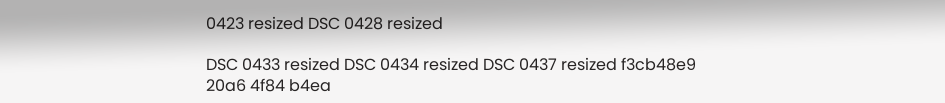0423 resized DSC 0428 resized

DSC 0433 resized DSC 0434 resized DSC 0437 resized f3cb48e9 20a6 4f84 b4ea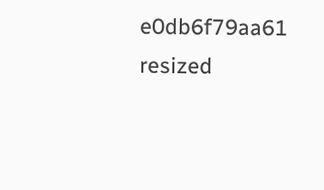e0db6f79aa61 resized